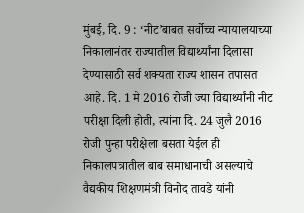मुंबई, दि. 9 : ‘नीट’बाबत सर्वोच्च न्यायालयाच्या निकालानंतर राज्यातील विद्यार्थ्यांना दिलासा देण्यासाठी सर्व शक्यता राज्य शासन तपासत आहे. दि. 1 मे 2016 रोजी ज्या विद्यार्थ्यांनी नीट परीक्षा दिली होती, त्यांना दि. 24 जुलै 2016 रोजी पुन्हा परीक्षेला बसता येईल ही निकालपत्रातील बाब समाधानाची असल्याचे वैद्यकीय शिक्षणमंत्री विनोद तावडे यांनी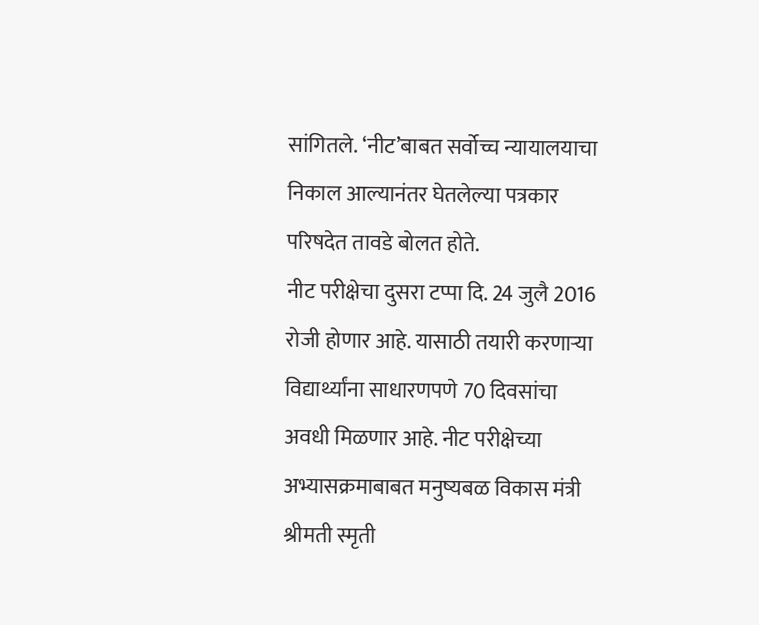सांगितले. ‘नीट’बाबत सर्वोच्च न्यायालयाचा निकाल आल्यानंतर घेतलेल्या पत्रकार परिषदेत तावडे बोलत होते.
नीट परीक्षेचा दुसरा टप्पा दि. 24 जुलै 2016 रोजी होणार आहे. यासाठी तयारी करणाऱ्या विद्यार्थ्यांना साधारणपणे 70 दिवसांचा अवधी मिळणार आहे. नीट परीक्षेच्या अभ्यासक्रमाबाबत मनुष्यबळ विकास मंत्री श्रीमती स्मृती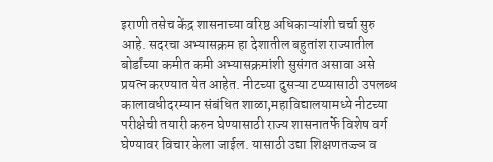इराणी तसेच केंद्र शासनाच्या वरिष्ठ अधिकाऱ्यांशी चर्चा सुरु आहे. सदरचा अभ्यासक्रम हा देशातील बहुतांश राज्यातील बोर्डांच्या कमीत कमी अभ्यासक्रमांशी सुसंगत असावा असे प्रयत्न करण्यात येत आहेत. नीटच्या दुसऱ्या टप्प्यासाठी उपलब्ध कालावधीदरम्यान संबंधित शाळा,महाविद्यालयामध्ये नीटच्या परीक्षेची तयारी करुन घेण्यासाठी राज्य शासनातर्फे विशेष वर्ग घेण्यावर विचार केला जाईल. यासाठी उद्या शिक्षणतज्ज्ञ व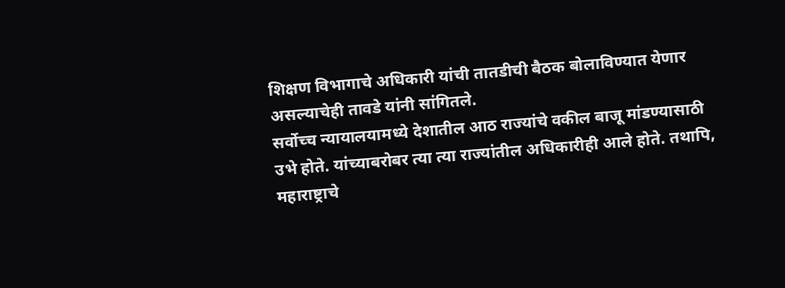शिक्षण विभागाचे अधिकारी यांची तातडीची बैठक बोलाविण्यात येणार असल्याचेही तावडे यांनी सांगितले.
सर्वोच्च न्यायालयामध्ये देशातील आठ राज्यांचे वकील बाजू मांडण्यासाठी उभे होते. यांच्याबरोबर त्या त्या राज्यांतील अधिकारीही आले होते. तथापि, महाराष्ट्राचे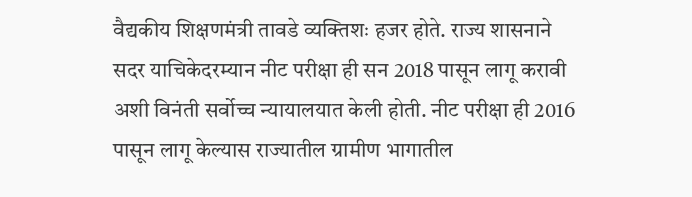वैद्यकीय शिक्षणमंत्री तावडे व्यक्तिशः हजर होते. राज्य शासनाने सदर याचिकेदरम्यान नीट परीक्षा ही सन 2018 पासून लागू करावी अशी विनंती सर्वोच्च न्यायालयात केली होती. नीट परीक्षा ही 2016 पासून लागू केल्यास राज्यातील ग्रामीण भागातील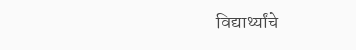विद्यार्थ्यांचे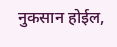नुकसान होईल,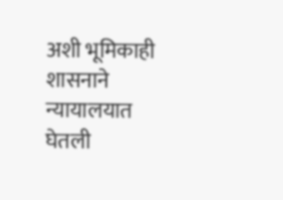अशी भूमिकाही शासनाने न्यायालयात घेतली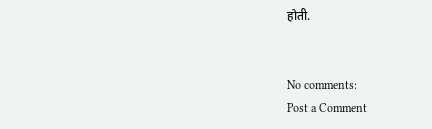होती.


No comments:
Post a Comment